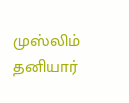முஸ்லிம் தனியார்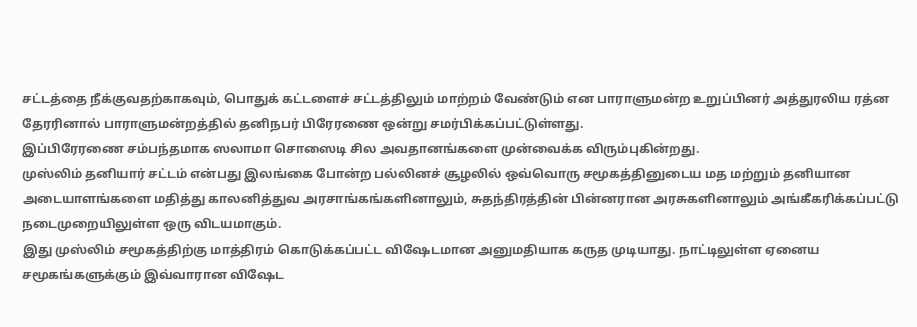சட்டத்தை நீக்குவதற்காகவும், பொதுக் கட்டளைச் சட்டத்திலும் மாற்றம் வேண்டும் என பாராளுமன்ற உறுப்பினர் அத்துரலிய ரத்ன தேரரினால் பாராளுமன்றத்தில் தனிநபர் பிரேரணை ஒன்று சமர்பிக்கப்பட்டுள்ளது.
இப்பிரேரணை சம்பந்தமாக ஸலாமா சொஸைடி சில அவதானங்களை முன்வைக்க விரும்புகின்றது.
முஸ்லிம் தனியார் சட்டம் என்பது இலங்கை போன்ற பல்லினச் சூழலில் ஒவ்வொரு சமூகத்தினுடைய மத மற்றும் தனியான அடையாளங்களை மதித்து காலனித்துவ அரசாங்கங்களினாலும், சுதந்திரத்தின் பின்னரான அரசுகளினாலும் அங்கீகரிக்கப்பட்டு நடைமுறையிலுள்ள ஒரு விடயமாகும்.
இது முஸ்லிம் சமூகத்திற்கு மாத்திரம் கொடுக்கப்பட்ட விஷேடமான அனுமதியாக கருத முடியாது. நாட்டிலுள்ள ஏனைய சமூகங்களுக்கும் இவ்வாரான விஷேட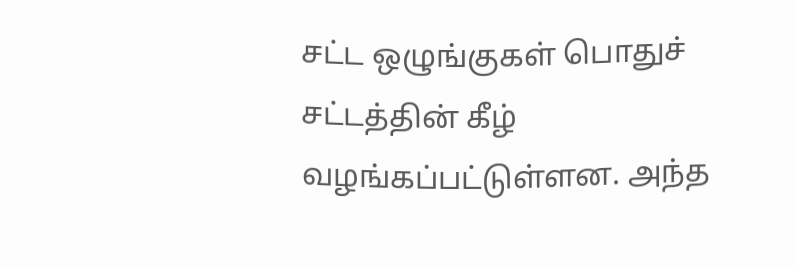சட்ட ஒழுங்குகள் பொதுச் சட்டத்தின் கீழ் வழங்கப்பட்டுள்ளன. அந்த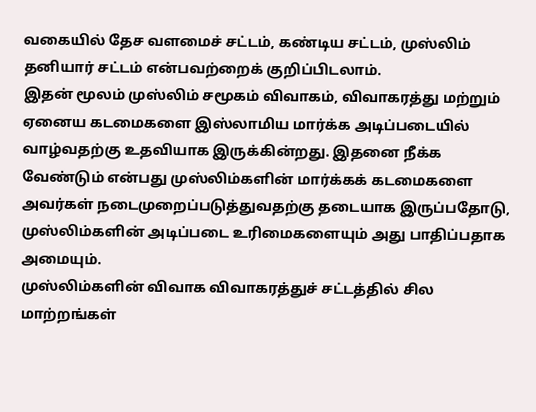வகையில் தேச வளமைச் சட்டம், கண்டிய சட்டம், முஸ்லிம் தனியார் சட்டம் என்பவற்றைக் குறிப்பிடலாம்.
இதன் மூலம் முஸ்லிம் சமூகம் விவாகம், விவாகரத்து மற்றும் ஏனைய கடமைகளை இஸ்லாமிய மார்க்க அடிப்படையில் வாழ்வதற்கு உதவியாக இருக்கின்றது. இதனை நீக்க வேண்டும் என்பது முஸ்லிம்களின் மார்க்கக் கடமைகளை அவர்கள் நடைமுறைப்படுத்துவதற்கு தடையாக இருப்பதோடு, முஸ்லிம்களின் அடிப்படை உரிமைகளையும் அது பாதிப்பதாக அமையும்.
முஸ்லிம்களின் விவாக விவாகரத்துச் சட்டத்தில் சில மாற்றங்கள்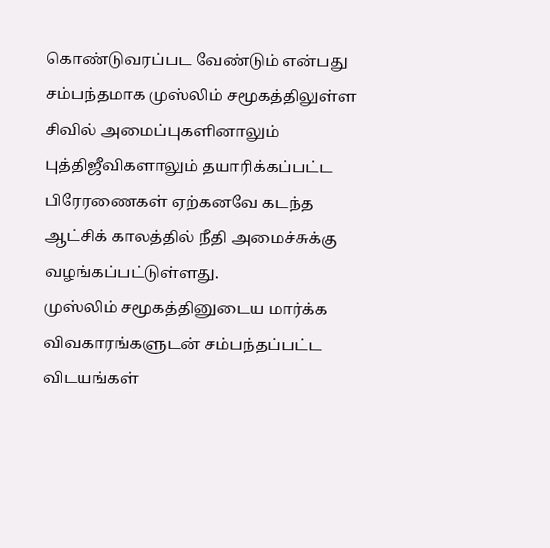கொண்டுவரப்பட வேண்டும் என்பது சம்பந்தமாக முஸ்லிம் சமூகத்திலுள்ள சிவில் அமைப்புகளினாலும் புத்திஜீவிகளாலும் தயாரிக்கப்பட்ட பிரேரணைகள் ஏற்கனவே கடந்த ஆட்சிக் காலத்தில் நீதி அமைச்சுக்கு வழங்கப்பட்டுள்ளது.
முஸ்லிம் சமூகத்தினுடைய மார்க்க விவகாரங்களுடன் சம்பந்தப்பட்ட விடயங்கள்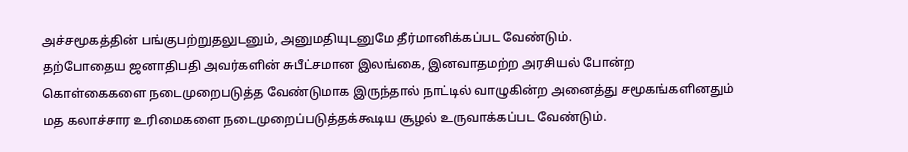அச்சமூகத்தின் பங்குபற்றுதலுடனும், அனுமதியுடனுமே தீர்மானிக்கப்பட வேண்டும்.
தற்போதைய ஜனாதிபதி அவர்களின் சுபீட்சமான இலங்கை, இனவாதமற்ற அரசியல் போன்ற கொள்கைகளை நடைமுறைபடுத்த வேண்டுமாக இருந்தால் நாட்டில் வாழுகின்ற அனைத்து சமூகங்களினதும் மத கலாச்சார உரிமைகளை நடைமுறைப்படுத்தக்கூடிய சூழல் உருவாக்கப்பட வேண்டும்.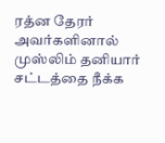ரத்ன தேரர் அவர்களினால் முஸ்லிம் தனியார் சட்டத்தை நீக்க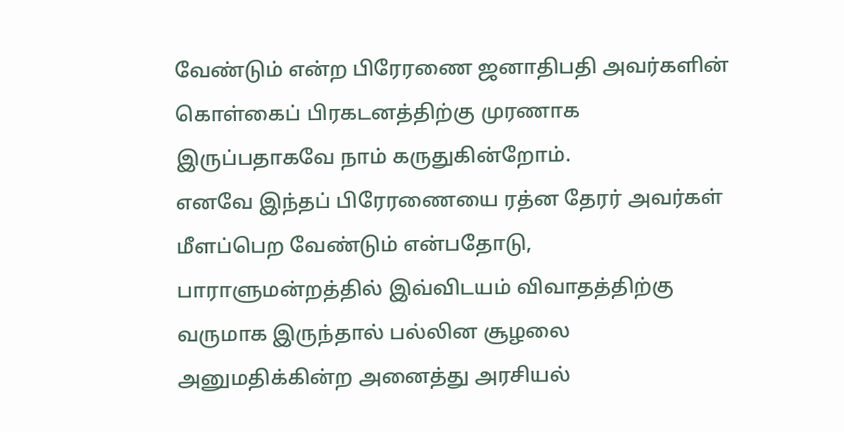வேண்டும் என்ற பிரேரணை ஜனாதிபதி அவர்களின் கொள்கைப் பிரகடனத்திற்கு முரணாக இருப்பதாகவே நாம் கருதுகின்றோம்.
எனவே இந்தப் பிரேரணையை ரத்ன தேரர் அவர்கள் மீளப்பெற வேண்டும் என்பதோடு, பாராளுமன்றத்தில் இவ்விடயம் விவாதத்திற்கு வருமாக இருந்தால் பல்லின சூழலை அனுமதிக்கின்ற அனைத்து அரசியல்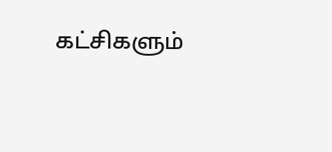கட்சிகளும்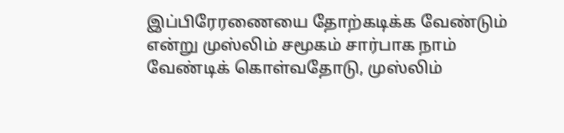இப்பிரேரணையை தோற்கடிக்க வேண்டும் என்று முஸ்லிம் சமூகம் சார்பாக நாம் வேண்டிக் கொள்வதோடு, முஸ்லிம்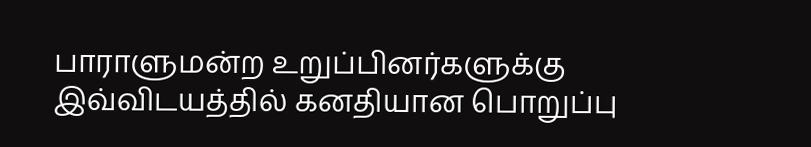பாராளுமன்ற உறுப்பினர்களுக்கு இவ்விடயத்தில் கனதியான பொறுப்பு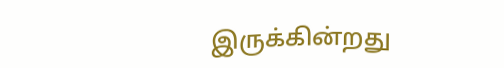இருக்கின்றது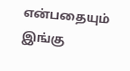என்பதையும் இங்கு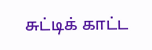சுட்டிக் காட்ட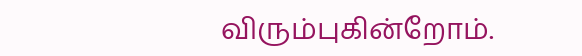விரும்புகின்றோம்.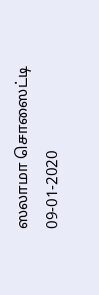ஸலாமா சொஸைட்டி
09-01-2020